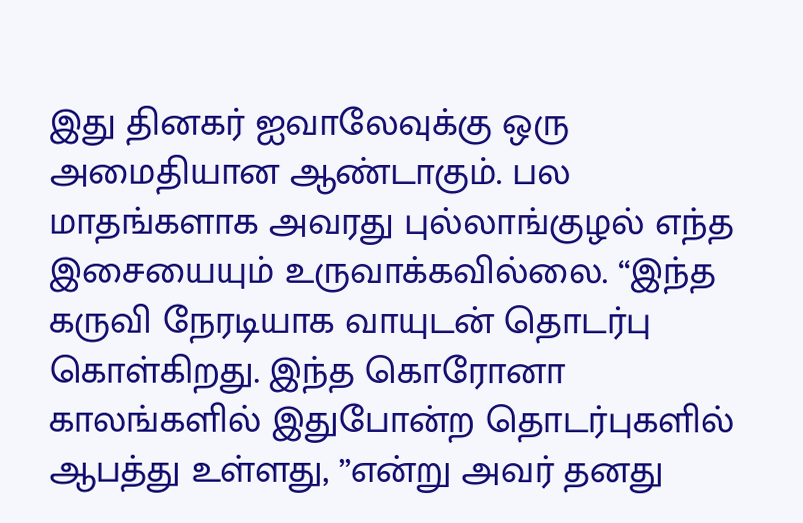இது தினகர் ஐவாலேவுக்கு ஒரு அமைதியான ஆண்டாகும். பல மாதங்களாக அவரது புல்லாங்குழல் எந்த இசையையும் உருவாக்கவில்லை. “இந்த கருவி நேரடியாக வாயுடன் தொடர்பு கொள்கிறது. இந்த கொரோனா காலங்களில் இதுபோன்ற தொடர்புகளில் ஆபத்து உள்ளது, ”என்று அவர் தனது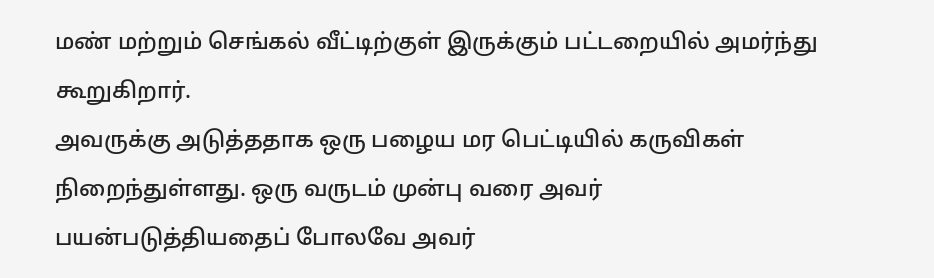மண் மற்றும் செங்கல் வீட்டிற்குள் இருக்கும் பட்டறையில் அமர்ந்து கூறுகிறார்.
அவருக்கு அடுத்ததாக ஒரு பழைய மர பெட்டியில் கருவிகள் நிறைந்துள்ளது. ஒரு வருடம் முன்பு வரை அவர் பயன்படுத்தியதைப் போலவே அவர்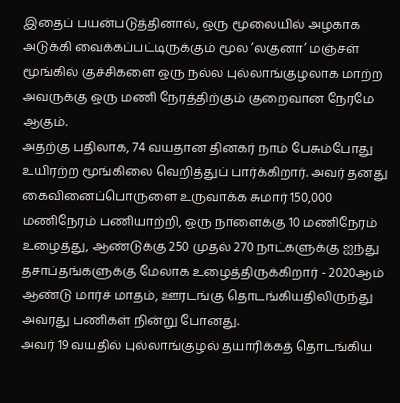இதைப் பயன்படுத்தினால், ஒரு மூலையில் அழகாக அடுக்கி வைக்கப்பட்டிருக்கும் மூல ’லகுனா’ மஞ்சள் மூங்கில் குச்சிகளை ஒரு நல்ல புல்லாங்குழலாக மாற்ற அவருக்கு ஒரு மணி நேரத்திற்கும் குறைவான நேரமே ஆகும்.
அதற்கு பதிலாக, 74 வயதான தினகர் நாம் பேசும்போது உயிரற்ற மூங்கிலை வெறித்துப் பார்க்கிறார். அவர் தனது கைவினைப்பொருளை உருவாக்க சுமார் 150,000 மணிநேரம் பணியாற்றி, ஒரு நாளைக்கு 10 மணிநேரம் உழைத்து, ஆண்டுக்கு 250 முதல் 270 நாட்களுக்கு ஐந்து தசாப்தங்களுக்கு மேலாக உழைத்திருக்கிறார் - 2020ஆம் ஆண்டு மார்ச் மாதம், ஊரடங்கு தொடங்கியதிலிருந்து அவரது பணிகள் நின்று போனது.
அவர் 19 வயதில் புல்லாங்குழல் தயாரிக்கத் தொடங்கிய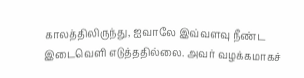காலத்திலிருந்து, ஐவாலே இவ்வளவு நீண்ட இடைவெளி எடுத்ததில்லை. அவர் வழக்கமாகச்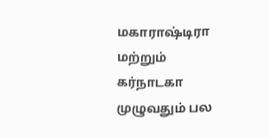மகாராஷ்டிரா மற்றும் கர்நாடகா முழுவதும் பல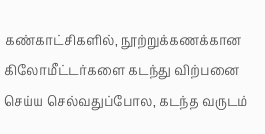கண்காட்சிகளில், நூற்றுக்கணக்கான கிலோமீட்டர்களை கடந்து விற்பனை செய்ய செல்வதுப்போல, கடந்த வருடம்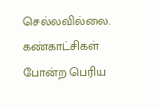செல்லவில்லை. கண்காட்சிகள் போன்ற பெரிய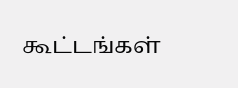கூட்டங்கள்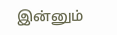இன்னும்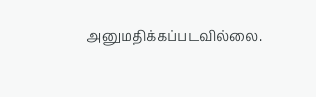அனுமதிக்கப்படவில்லை.